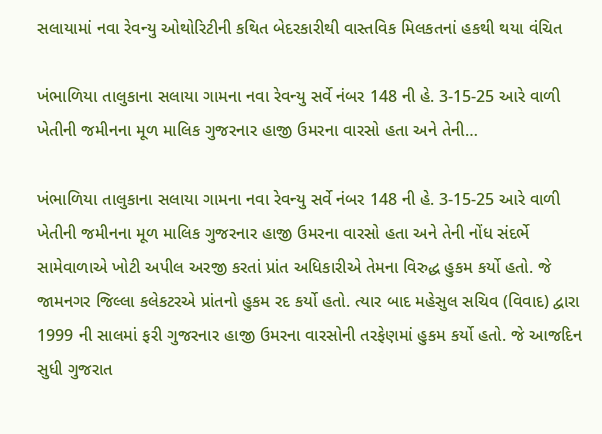સલાયામાં નવા રેવન્યુ ઓથોરિટીની કથિત બેદરકારીથી વાસ્તવિક મિલકતનાં હકથી થયા વંચિત

ખંભાળિયા તાલુકાના સલાયા ગામના નવા રેવન્યુ સર્વે નંબર 148 ની હે. 3-15-25 આરે વાળી ખેતીની જમીનના મૂળ માલિક ગુજરનાર હાજી ઉમરના વારસો હતા અને તેની…

ખંભાળિયા તાલુકાના સલાયા ગામના નવા રેવન્યુ સર્વે નંબર 148 ની હે. 3-15-25 આરે વાળી ખેતીની જમીનના મૂળ માલિક ગુજરનાર હાજી ઉમરના વારસો હતા અને તેની નોંધ સંદર્ભે સામેવાળાએ ખોટી અપીલ અરજી કરતાં પ્રાંત અધિકારીએ તેમના વિરુદ્ધ હુકમ કર્યો હતો. જે જામનગર જિલ્લા કલેકટરએ પ્રાંતનો હુકમ રદ કર્યો હતો. ત્યાર બાદ મહેસુલ સચિવ (વિવાદ) દ્વારા 1999 ની સાલમાં ફરી ગુજરનાર હાજી ઉમરના વારસોની તરફેણમાં હુકમ કર્યો હતો. જે આજદિન સુધી ગુજરાત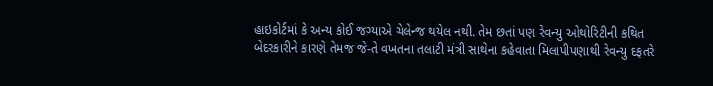હાઇકોર્ટમાં કે અન્ય કોઈ જગ્યાએ ચેલેન્જ થયેલ નથી. તેમ છતાં પણ રેવન્યુ ઓથોરિટીની કથિત બેદરકારીને કારણે તેમજ જે-તે વખતના તલાટી મંત્રી સાથેના કહેવાતા મિલાપીપણાથી રેવન્યુ દફતરે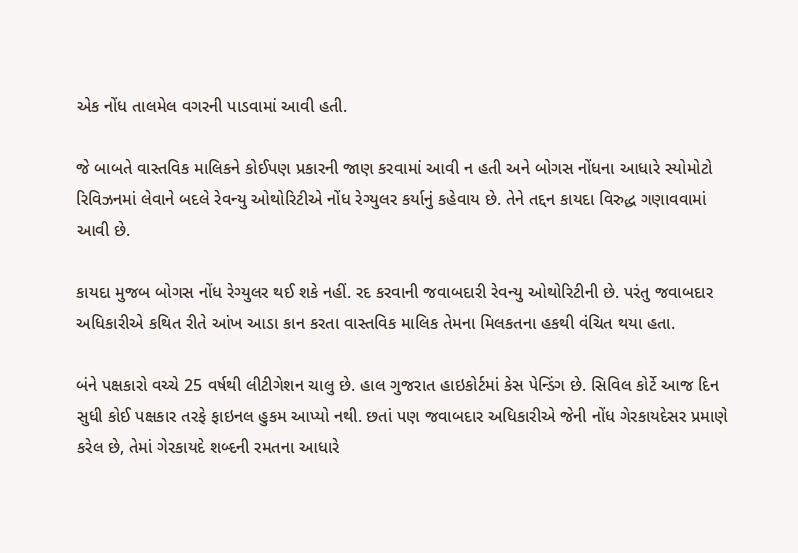એક નોંધ તાલમેલ વગરની પાડવામાં આવી હતી.

જે બાબતે વાસ્તવિક માલિકને કોઈપણ પ્રકારની જાણ કરવામાં આવી ન હતી અને બોગસ નોંધના આધારે સ્યોમોટો રિવિઝનમાં લેવાને બદલે રેવન્યુ ઓથોરિટીએ નોંધ રેગ્યુલર કર્યાનું કહેવાય છે. તેને તદ્દન કાયદા વિરુદ્ધ ગણાવવામાં આવી છે.

કાયદા મુજબ બોગસ નોંધ રેગ્યુલર થઈ શકે નહીં. રદ કરવાની જવાબદારી રેવન્યુ ઓથોરિટીની છે. પરંતુ જવાબદાર અધિકારીએ કથિત રીતે આંખ આડા કાન કરતા વાસ્તવિક માલિક તેમના મિલકતના હકથી વંચિત થયા હતા.

બંને પક્ષકારો વચ્ચે 25 વર્ષથી લીટીગેશન ચાલુ છે. હાલ ગુજરાત હાઇકોર્ટમાં કેસ પેન્ડિંગ છે. સિવિલ કોર્ટે આજ દિન સુધી કોઈ પક્ષકાર તરફે ફાઇનલ હુકમ આપ્યો નથી. છતાં પણ જવાબદાર અધિકારીએ જેની નોંધ ગેરકાયદેસર પ્રમાણે કરેલ છે, તેમાં ગેરકાયદે શબ્દની રમતના આધારે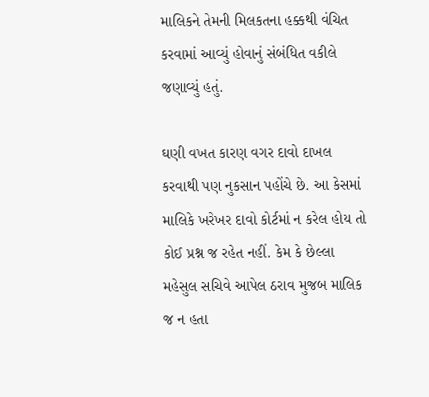માલિકને તેમની મિલકતના હક્કથી વંચિત કરવામાં આવ્યું હોવાનું સંબંધિત વકીલે જણાવ્યું હતું.

ઘણી વખત કારણ વગર દાવો દાખલ કરવાથી પણ નુકસાન પહોંચે છે. આ કેસમાં માલિકે ખરેખર દાવો કોર્ટમાં ન કરેલ હોય તો કોઈ પ્રશ્ન જ રહેત નહીં. કેમ કે છેલ્લા મહેસુલ સચિવે આપેલ ઠરાવ મુજબ માલિક જ ન હતા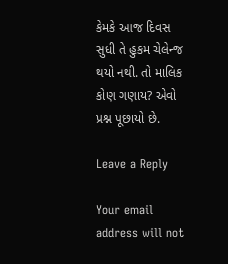કેમકે આજ દિવસ સુધી તે હુકમ ચેલેન્જ થયો નથી. તો માલિક કોણ ગણાય? એવો પ્રશ્ન પૂછાયો છે.

Leave a Reply

Your email address will not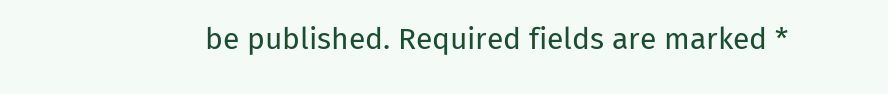be published. Required fields are marked *